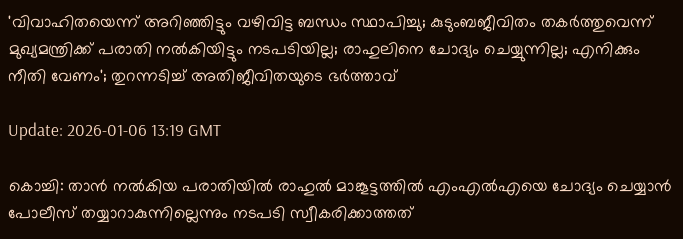'വിവാഹിതയെന്ന് അറിഞ്ഞിട്ടും വഴിവിട്ട ബന്ധം സ്ഥാപിച്ചു; കുടുംബജീവിതം തകര്‍ത്തുവെന്ന് മുഖ്യമന്ത്രിക്ക് പരാതി നല്‍കിയിട്ടും നടപടിയില്ല; രാഹുലിനെ ചോദ്യം ചെയ്യുന്നില്ല; എനിക്കും നീതി വേണം'; തുറന്നടിച്ച് അതിജീവിതയുടെ ഭര്‍ത്താവ്

Update: 2026-01-06 13:19 GMT

കൊച്ചി: താന്‍ നല്‍കിയ പരാതിയില്‍ രാഹുല്‍ മാങ്കൂട്ടത്തില്‍ എംഎല്‍എയെ ചോദ്യം ചെയ്യാന്‍ പോലീസ് തയ്യാറാകുന്നില്ലെന്നും നടപടി സ്വീകരിക്കാത്തത്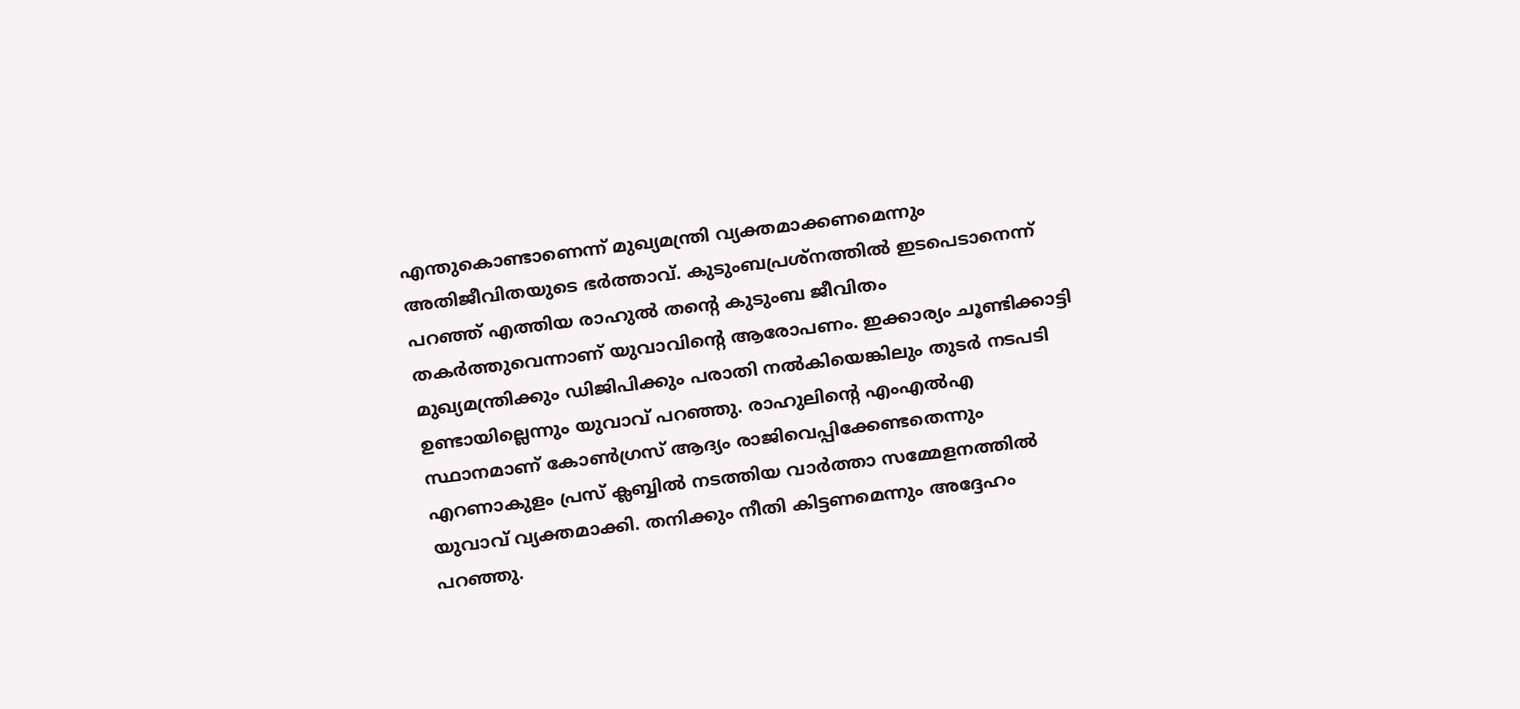എന്തുകൊണ്ടാണെന്ന് മുഖ്യമന്ത്രി വ്യക്തമാക്കണമെന്നും അതിജീവിതയുടെ ഭര്‍ത്താവ്. കുടുംബപ്രശ്നത്തില്‍ ഇടപെടാനെന്ന് പറഞ്ഞ് എത്തിയ രാഹുല്‍ തന്റെ കുടുംബ ജീവിതം തകര്‍ത്തുവെന്നാണ് യുവാവിന്റെ ആരോപണം. ഇക്കാര്യം ചൂണ്ടിക്കാട്ടി മുഖ്യമന്ത്രിക്കും ഡിജിപിക്കും പരാതി നല്‍കിയെങ്കിലും തുടര്‍ നടപടി ഉണ്ടായില്ലെന്നും യുവാവ് പറഞ്ഞു. രാഹുലിന്റെ എംഎല്‍എ സ്ഥാനമാണ് കോണ്‍ഗ്രസ് ആദ്യം രാജിവെപ്പിക്കേണ്ടതെന്നും എറണാകുളം പ്രസ് ക്ലബ്ബില്‍ നടത്തിയ വാര്‍ത്താ സമ്മേളനത്തില്‍ യുവാവ് വ്യക്തമാക്കി. തനിക്കും നീതി കിട്ടണമെന്നും അദ്ദേഹം പറഞ്ഞു.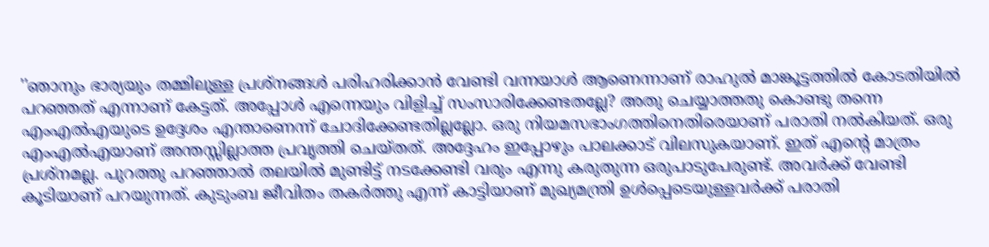''ഞാനും ഭാര്യയും തമ്മിലുള്ള പ്രശ്‌നങ്ങള്‍ പരിഹരിക്കാന്‍ വേണ്ടി വന്നയാള്‍ ആണെന്നാണ് രാഹുല്‍ മാങ്കൂട്ടത്തില്‍ കോടതിയില്‍ പറഞ്ഞത് എന്നാണ് കേട്ടത്. അപ്പോള്‍ എന്നെയും വിളിച്ച് സംസാരിക്കേണ്ടതല്ലേ? അതു ചെയ്യാത്തതു കൊണ്ടു തന്നെ എംഎല്‍എയുടെ ഉദ്ദേശം എന്താണെന്ന് ചോദിക്കേണ്ടതില്ലല്ലോ. ഒരു നിയമസഭാംഗത്തിനെതിരെയാണ് പരാതി നല്‍കിയത്. ഒരു എംഎല്‍എയാണ് അന്തസ്സില്ലാത്ത പ്രവൃത്തി ചെയ്തത്. അദ്ദേഹം ഇപ്പോഴും പാലക്കാട് വിലസുകയാണ്. ഇത് എന്റെ മാത്രം പ്രശ്‌നമല്ല. പുറത്തു പറഞ്ഞാല്‍ തലയില്‍ മുണ്ടിട്ട് നടക്കേണ്ടി വരും എന്നു കരുതുന്ന ഒരുപാടുപേരുണ്ട്. അവര്‍ക്ക് വേണ്ടി കൂടിയാണ് പറയുന്നത്. കുടുംബ ജീവിതം തകര്‍ത്തു എന്ന് കാട്ടിയാണ് മുഖ്യമന്ത്രി ഉള്‍പ്പെടെയുള്ളവര്‍ക്ക് പരാതി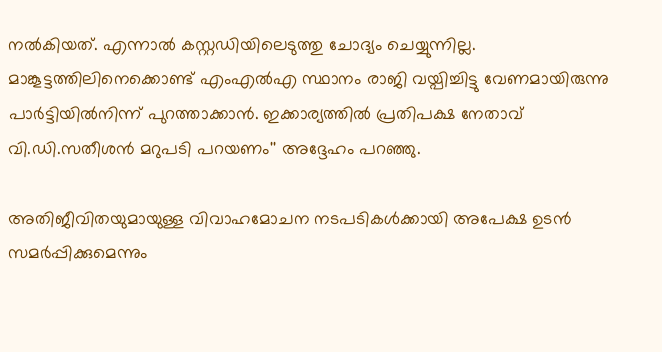നല്‍കിയത്. എന്നാല്‍ കസ്റ്റഡിയിലെടുത്തു ചോദ്യം ചെയ്യുന്നില്ല. മാങ്കൂട്ടത്തിലിനെക്കൊണ്ട് എംഎല്‍എ സ്ഥാനം രാജി വയ്പിച്ചിട്ടു വേണമായിരുന്നു പാര്‍ട്ടിയില്‍നിന്ന് പുറത്താക്കാന്‍. ഇക്കാര്യത്തില്‍ പ്രതിപക്ഷ നേതാവ് വി.ഡി.സതീശന്‍ മറുപടി പറയണം'' അദ്ദേഹം പറഞ്ഞു.

അതിജീവിതയുമായുള്ള വിവാഹമോചന നടപടികള്‍ക്കായി അപേക്ഷ ഉടന്‍ സമര്‍പ്പിക്കുമെന്നും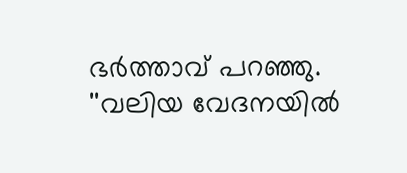ഭര്‍ത്താവ് പറഞ്ഞു. ''വലിയ വേദനയില്‍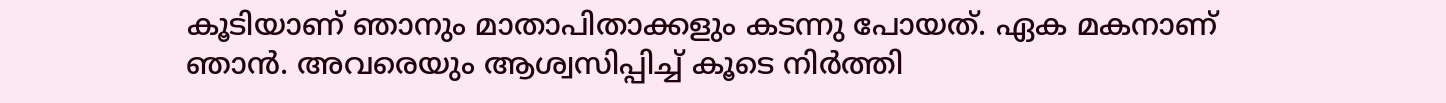കൂടിയാണ് ഞാനും മാതാപിതാക്കളും കടന്നു പോയത്. ഏക മകനാണ് ഞാന്‍. അവരെയും ആശ്വസിപ്പിച്ച് കൂടെ നിര്‍ത്തി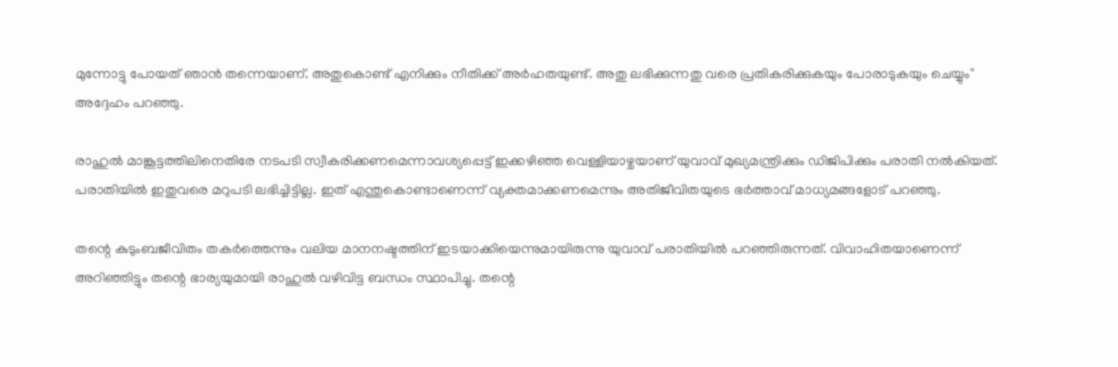മുന്നോട്ടു പോയത് ഞാന്‍ തന്നെയാണ്. അതുകൊണ്ട് എനിക്കും നീതിക്ക് അര്‍ഹതയുണ്ട്. അതു ലഭിക്കുന്നതു വരെ പ്രതികരിക്കുകയും പോരാടുകയും ചെയ്യും'' അദ്ദേഹം പറഞ്ഞു.

രാഹുല്‍ മാങ്കൂട്ടത്തിലിനെതിരേ നടപടി സ്വീകരിക്കണമെന്നാവശ്യപ്പെട്ട് ഇക്കഴിഞ്ഞ വെള്ളിയാഴ്ചയാണ് യുവാവ് മുഖ്യമന്ത്രിക്കും ഡിജിപിക്കും പരാതി നല്‍കിയത്. പരാതിയില്‍ ഇതുവരെ മറുപടി ലഭിച്ചിട്ടില്ല. ഇത് എന്തുകൊണ്ടാണെന്ന് വ്യക്തമാക്കണമെന്നും അതിജീവിതയുടെ ഭര്‍ത്താവ് മാധ്യമങ്ങളോട് പറഞ്ഞു.

തന്റെ കുടുംബജീവിതം തകര്‍ത്തെന്നും വലിയ മാനനഷ്ടത്തിന് ഇടയാക്കിയെന്നുമായിരുന്നു യുവാവ് പരാതിയില്‍ പറഞ്ഞിരുന്നത്. വിവാഹിതയാണെന്ന് അറിഞ്ഞിട്ടും തന്റെ ഭാര്യയുമായി രാഹുല്‍ വഴിവിട്ട ബന്ധം സ്ഥാപിച്ചു. തന്റെ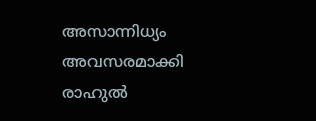അസാന്നിധ്യം അവസരമാക്കി രാഹുല്‍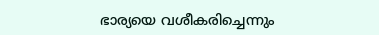ഭാര്യയെ വശീകരിച്ചെന്നും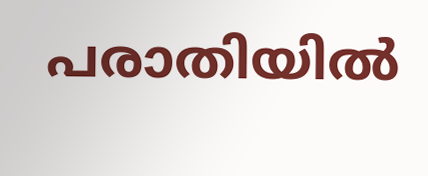പരാതിയില്‍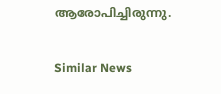ആരോപിച്ചിരുന്നു.

Similar News